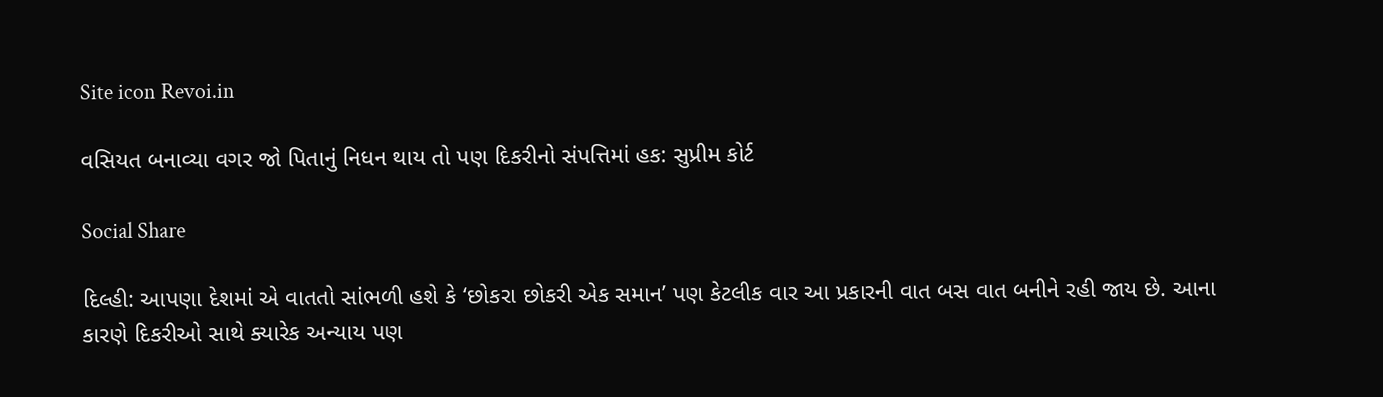Site icon Revoi.in

વસિયત બનાવ્યા વગર જો પિતાનું નિધન થાય તો પણ દિકરીનો સંપત્તિમાં હક: સુપ્રીમ કોર્ટ

Social Share

દિલ્હી: આપણા દેશમાં એ વાતતો સાંભળી હશે કે ‘છોકરા છોકરી એક સમાન’ પણ કેટલીક વાર આ પ્રકારની વાત બસ વાત બનીને રહી જાય છે. આના કારણે દિકરીઓ સાથે ક્યારેક અન્યાય પણ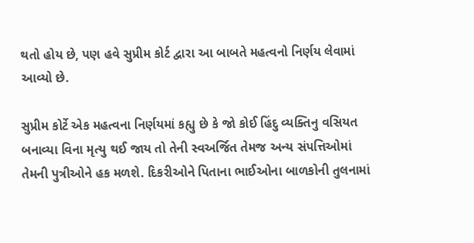થતો હોય છે, પણ હવે સુપ્રીમ કોર્ટ દ્વારા આ બાબતે મહત્વનો નિર્ણય લેવામાં આવ્યો છે.

સુપ્રીમ કોર્ટે એક મહત્વના નિર્ણયમાં કહ્યુ છે કે જો કોઈ હિંદુ વ્યક્તિનુ વસિયત બનાવ્યા વિના મૃત્યુ થઈ જાય તો તેની સ્વઅર્જિત તેમજ અન્ય સંપત્તિઓમાં તેમની પુત્રીઓને હક મળશે. દિકરીઓને પિતાના ભાઈઓના બાળકોની તુલનામાં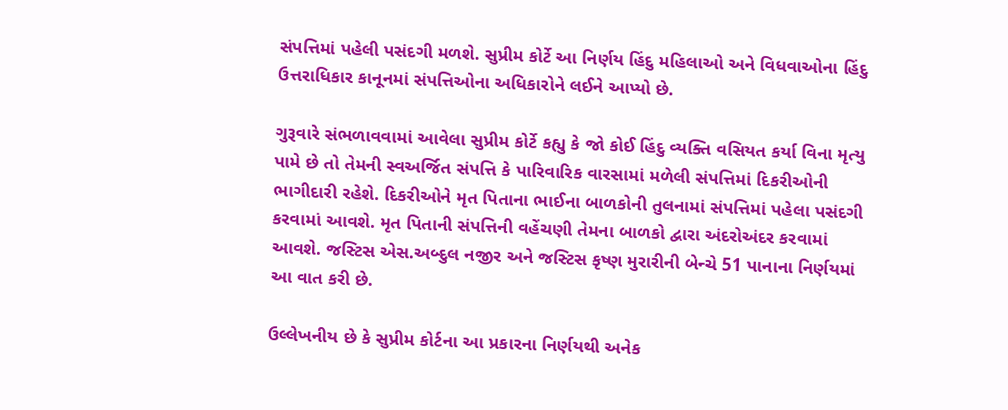સંપત્તિમાં પહેલી પસંદગી મળશે. સુપ્રીમ કોર્ટે આ નિર્ણય હિંદુ મહિલાઓ અને વિધવાઓના હિંદુ ઉત્તરાધિકાર કાનૂનમાં સંપત્તિઓના અધિકારોને લઈને આપ્યો છે.

ગુરૂવારે સંભળાવવામાં આવેલા સુપ્રીમ કોર્ટે કહ્યુ કે જો કોઈ હિંદુ વ્યક્તિ વસિયત કર્યા વિના મૃત્યુ પામે છે તો તેમની સ્વઅર્જિત સંપત્તિ કે પારિવારિક વારસામાં મળેલી સંપત્તિમાં દિકરીઓની ભાગીદારી રહેશે. દિકરીઓને મૃત પિતાના ભાઈના બાળકોની તુલનામાં સંપત્તિમાં પહેલા પસંદગી કરવામાં આવશે. મૃત પિતાની સંપત્તિની વહેંચણી તેમના બાળકો દ્વારા અંદરોઅંદર કરવામાં આવશે. જસ્ટિસ એસ.અબ્દુલ નજીર અને જસ્ટિસ કૃષ્ણ મુરારીની બેન્ચે 51 પાનાના નિર્ણયમાં આ વાત કરી છે.

ઉલ્લેખનીય છે કે સુપ્રીમ કોર્ટના આ પ્રકારના નિર્ણયથી અનેક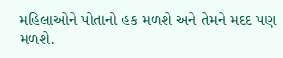મહિલાઓને પોતાનો હક મળશે અને તેમને મદદ પણ મળશે.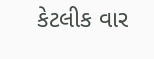કેટલીક વાર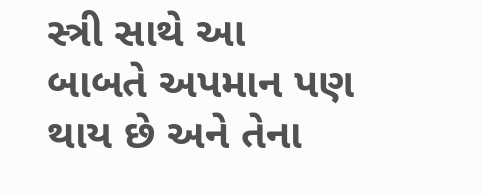સ્ત્રી સાથે આ બાબતે અપમાન પણ થાય છે અને તેના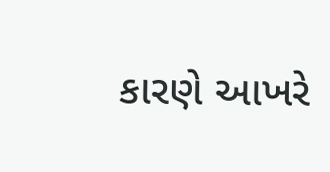કારણે આખરે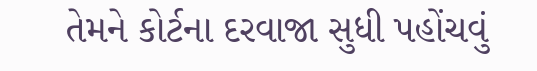તેમને કોર્ટના દરવાજા સુધી પહોંચવું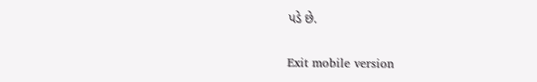પડે છે.

Exit mobile version